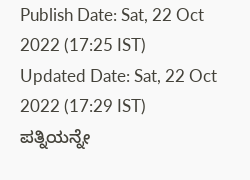Publish Date: Sat, 22 Oct 2022 (17:25 IST)
Updated Date: Sat, 22 Oct 2022 (17:29 IST)
ಪತ್ನಿಯನ್ನೇ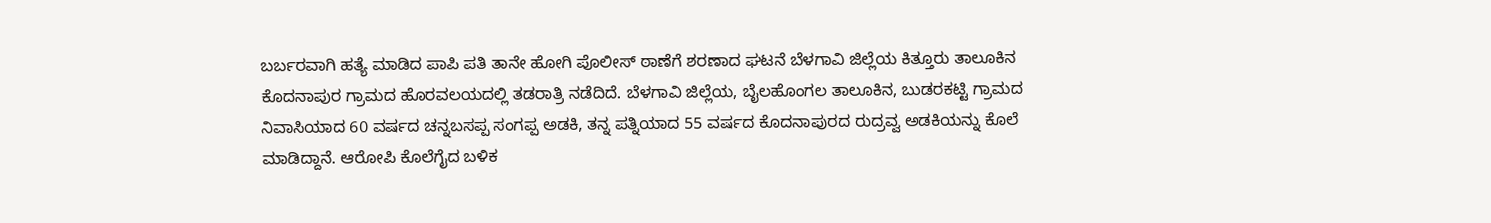ಬರ್ಬರವಾಗಿ ಹತ್ಯೆ ಮಾಡಿದ ಪಾಪಿ ಪತಿ ತಾನೇ ಹೋಗಿ ಪೊಲೀಸ್ ಠಾಣೆಗೆ ಶರಣಾದ ಘಟನೆ ಬೆಳಗಾವಿ ಜಿಲ್ಲೆಯ ಕಿತ್ತೂರು ತಾಲೂಕಿನ ಕೊದನಾಪುರ ಗ್ರಾಮದ ಹೊರವಲಯದಲ್ಲಿ ತಡರಾತ್ರಿ ನಡೆದಿದೆ. ಬೆಳಗಾವಿ ಜಿಲ್ಲೆಯ, ಬೈಲಹೊಂಗಲ ತಾಲೂಕಿನ, ಬುಡರಕಟ್ಟಿ ಗ್ರಾಮದ ನಿವಾಸಿಯಾದ 60 ವರ್ಷದ ಚನ್ನಬಸಪ್ಪ ಸಂಗಪ್ಪ ಅಡಕಿ, ತನ್ನ ಪತ್ನಿಯಾದ 55 ವರ್ಷದ ಕೊದನಾಪುರದ ರುದ್ರವ್ವ ಅಡಕಿಯನ್ನು ಕೊಲೆ ಮಾಡಿದ್ದಾನೆ. ಆರೋಪಿ ಕೊಲೆಗೈದ ಬಳಿಕ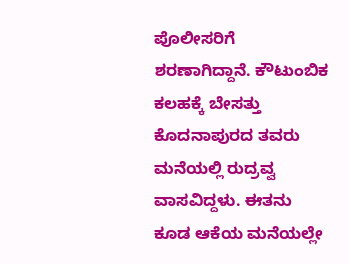ಪೊಲೀಸರಿಗೆ ಶರಣಾಗಿದ್ದಾನೆ. ಕೌಟುಂಬಿಕ ಕಲಹಕ್ಕೆ ಬೇಸತ್ತು ಕೊದನಾಪುರದ ತವರು ಮನೆಯಲ್ಲಿ ರುದ್ರವ್ವ ವಾಸವಿದ್ದಳು. ಈತನು ಕೂಡ ಆಕೆಯ ಮನೆಯಲ್ಲೇ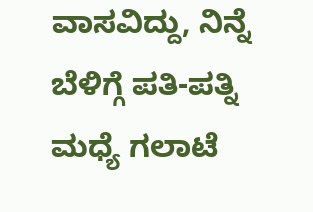ವಾಸವಿದ್ದು, ನಿನ್ನೆ ಬೆಳಿಗ್ಗೆ ಪತಿ-ಪತ್ನಿ ಮಧ್ಯೆ ಗಲಾಟೆ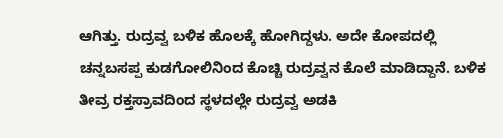ಆಗಿತ್ತು. ರುದ್ರವ್ವ ಬಳಿಕ ಹೊಲಕ್ಕೆ ಹೋಗಿದ್ದಳು. ಅದೇ ಕೋಪದಲ್ಲಿ ಚನ್ನಬಸಪ್ಪ ಕುಡಗೋಲಿನಿಂದ ಕೊಚ್ಚಿ ರುದ್ರವ್ವನ ಕೊಲೆ ಮಾಡಿದ್ದಾನೆ. ಬಳಿಕ ತೀವ್ರ ರಕ್ತಸ್ರಾವದಿಂದ ಸ್ಥಳದಲ್ಲೇ ರುದ್ರವ್ವ ಅಡಕಿ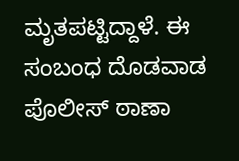ಮೃತಪಟ್ಟಿದ್ದಾಳೆ. ಈ ಸಂಬಂಧ ದೊಡವಾಡ ಪೊಲೀಸ್ ಠಾಣಾ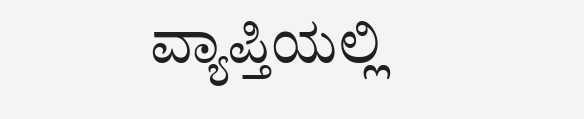ವ್ಯಾಪ್ತಿಯಲ್ಲಿ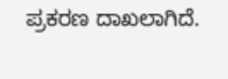ಪ್ರಕರಣ ದಾಖಲಾಗಿದೆ.